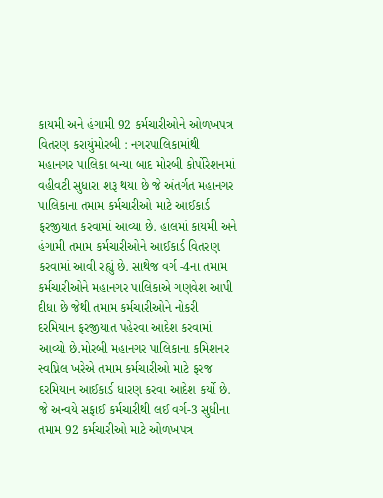કાયમી અને હંગામી 92 કર્મચારીઓને ઓળખપત્ર વિતરણ કરાયુંમોરબી : નગરપાલિકામાંથી મહાનગર પાલિકા બન્યા બાદ મોરબી કોર્પોરેશનમાં વહીવટી સુધારા શરૂ થયા છે જે અંતર્ગત મહાનગર પાલિકાના તમામ કર્મચારીઓ માટે આઈકાર્ડ ફરજીયાત કરવામાં આવ્યા છે. હાલમાં કાયમી અને હંગામી તમામ કર્મચારીઓને આઈકાર્ડ વિતરણ કરવામાં આવી રહ્યું છે. સાથેજ વર્ગ -4ના તમામ કર્મચારીઓને મહાનગર પાલિકાએ ગણવેશ આપી દીધા છે જેથી તમામ કર્મચારીઓને નોકરી દરમિયાન ફરજીયાત પહેરવા આદેશ કરવામાં આવ્યો છે.મોરબી મહાનગર પાલિકાના કમિશનર સ્વપ્નિલ ખરેએ તમામ કર્મચારીઓ માટે ફરજ દરમિયાન આઈકાર્ડ ધારણ કરવા આદેશ કર્યો છે. જે અન્વયે સફાઈ કર્મચારીથી લઈ વર્ગ-3 સુધીના તમામ 92 કર્મચારીઓ માટે ઓળખપત્ર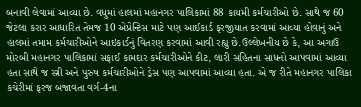બનાવી લેવામાં આવ્યા છે. વધુમાં હાલમાં મહાનગર પાલિકામાં 88 કાયમી કર્મચારીઓ છે. સાથે જ 60 જેટલા કરાર આધારિત તેમજ 10 એપ્રેન્ટિસ માટે પણ આઈકાર્ડ ફરજીયાત કરવામાં આવ્યા હોવાનું અને હાલમાં તમામ કર્મચારીઓને આઇકાર્ડનું વિતરણ કરવામાં આવી રહ્યુ છે.ઉલ્લેખનીય છે કે, આ અગાઉ મોરબી મહાનગર પાલિકામાં સફાઈ કામદાર કર્મચારીઓને કીટ, લારી સહિતના સાધનો આપવામાં આવ્યા હતા સાથે જ સ્ત્રી અને પુરુષ કર્મચારીઓને ડ્રેસ પણ આપવામાં આવ્યા હતા. એ જ રીતે મહાનગર પાલિકા કચેરીમાં ફરજ બજાવતા વર્ગ-4ના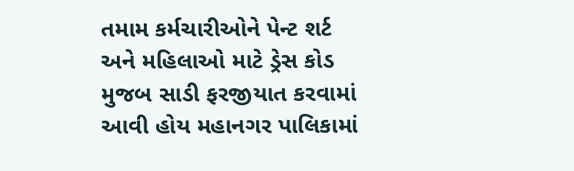તમામ કર્મચારીઓને પેન્ટ શર્ટ અને મહિલાઓ માટે ડ્રેસ કોડ મુજબ સાડી ફરજીયાત કરવામાં આવી હોય મહાનગર પાલિકામાં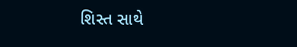શિસ્ત સાથે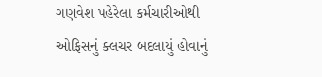ગણવેશ પહેરેલા કર્મચારીઓથી ઓફિસનું ક્લચર બદલાયું હોવાનું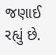જણાઈ રહ્યું છે.